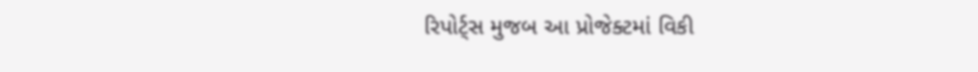રિપોર્ટ્સ મુજબ આ પ્રોજેક્ટમાં વિકી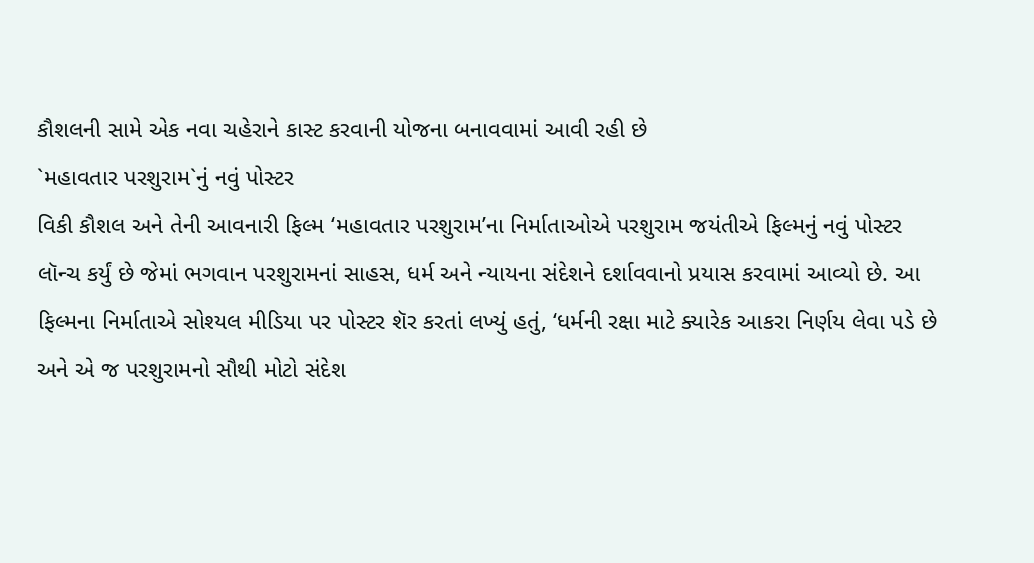કૌશલની સામે એક નવા ચહેરાને કાસ્ટ કરવાની યોજના બનાવવામાં આવી રહી છે
`મહાવતાર પરશુરામ`નું નવું પોસ્ટર
વિકી કૌશલ અને તેની આવનારી ફિલ્મ ‘મહાવતાર પરશુરામ’ના નિર્માતાઓએ પરશુરામ જયંતીએ ફિલ્મનું નવું પોસ્ટર લૉન્ચ કર્યું છે જેમાં ભગવાન પરશુરામનાં સાહસ, ધર્મ અને ન્યાયના સંદેશને દર્શાવવાનો પ્રયાસ કરવામાં આવ્યો છે. આ ફિલ્મના નિર્માતાએ સોશ્યલ મીડિયા પર પોસ્ટર શૅર કરતાં લખ્યું હતું, ‘ધર્મની રક્ષા માટે ક્યારેક આકરા નિર્ણય લેવા પડે છે અને એ જ પરશુરામનો સૌથી મોટો સંદેશ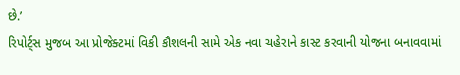છે.’
રિપોર્ટ્સ મુજબ આ પ્રોજેક્ટમાં વિકી કૌશલની સામે એક નવા ચહેરાને કાસ્ટ કરવાની યોજના બનાવવામાં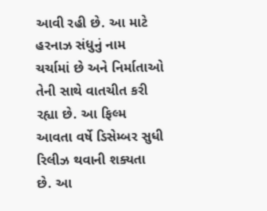આવી રહી છે. આ માટે હરનાઝ સંધુનું નામ ચર્ચામાં છે અને નિર્માતાઓ તેની સાથે વાતચીત કરી રહ્યા છે. આ ફિલ્મ આવતા વર્ષે ડિસેમ્બર સુધી રિલીઝ થવાની શક્યતા છે. આ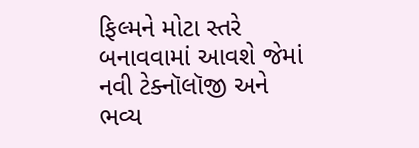ફિલ્મને મોટા સ્તરે બનાવવામાં આવશે જેમાં નવી ટેક્નૉલૉજી અને ભવ્ય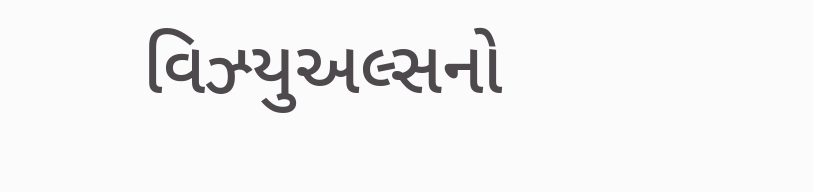વિઝ્યુઅલ્સનો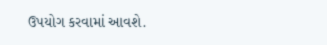ઉપયોગ કરવામાં આવશે.